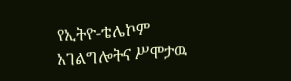የኢትዮ-ቴሌኮም አገልግሎትና ሥሞታዉ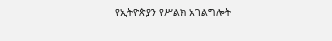የኢትዮጵያን የሥልክ አገልግሎት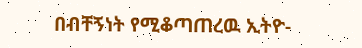በብቸኝነት የሚቆጣጠረዉ ኢትዮ-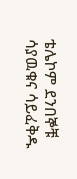ቴሌኮም ደንበኞቹ ሳያዉቁና ሳይፈቅዱ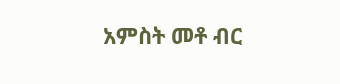አምስት መቶ ብር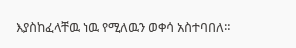እያስከፈላቸዉ ነዉ የሚለዉን ወቀሳ አስተባበለ።